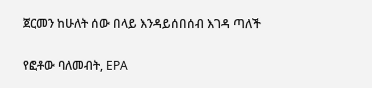ጀርመን ከሁለት ሰው በላይ እንዳይሰበሰብ እገዳ ጣለች

የፎቶው ባለመብት, EPA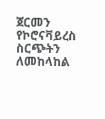ጀርመን የኮሮናቫይረስ ስርጭትን ለመከላከል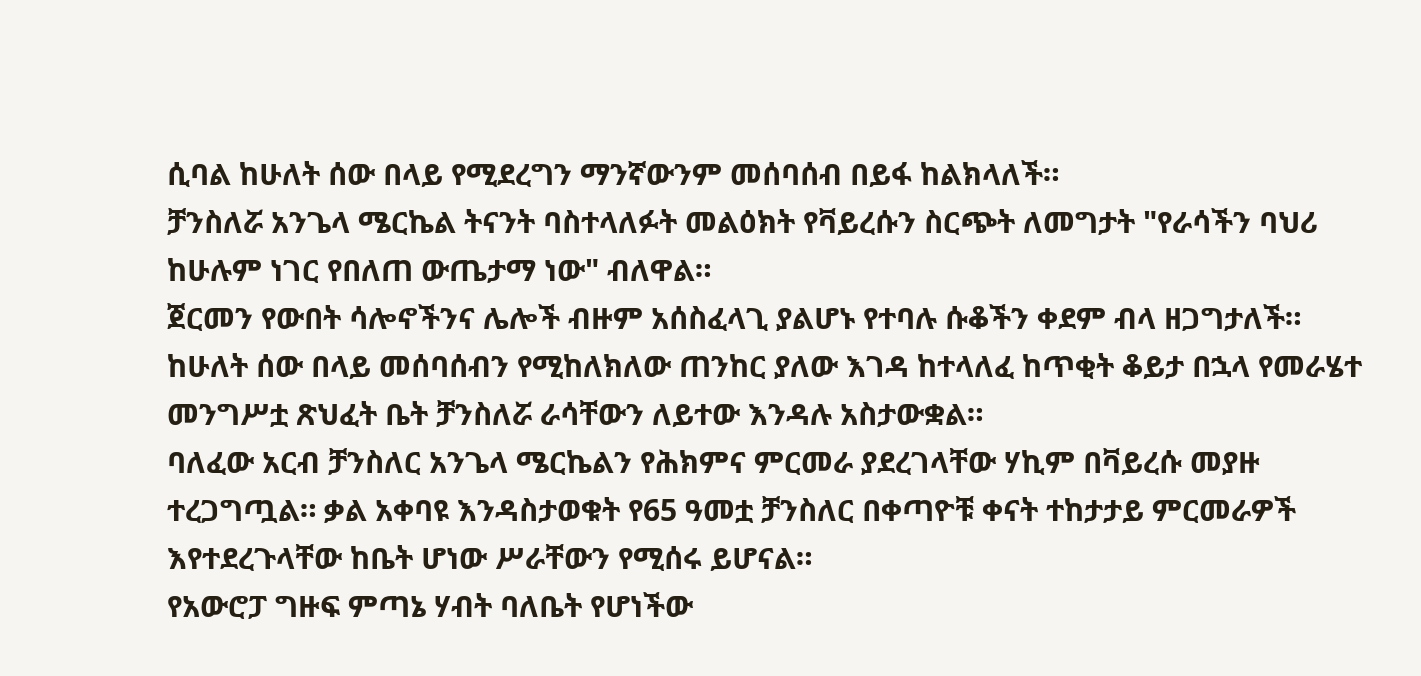ሲባል ከሁለት ሰው በላይ የሚደረግን ማንኛውንም መሰባሰብ በይፋ ከልክላለች።
ቻንስለሯ አንጌላ ሜርኬል ትናንት ባስተላለፉት መልዕክት የቫይረሱን ስርጭት ለመግታት "የራሳችን ባህሪ ከሁሉም ነገር የበለጠ ውጤታማ ነው" ብለዋል።
ጀርመን የውበት ሳሎኖችንና ሌሎች ብዙም አሰስፈላጊ ያልሆኑ የተባሉ ሱቆችን ቀደም ብላ ዘጋግታለች።
ከሁለት ሰው በላይ መሰባሰብን የሚከለክለው ጠንከር ያለው እገዳ ከተላለፈ ከጥቂት ቆይታ በኋላ የመራሄተ መንግሥቷ ጽህፈት ቤት ቻንስለሯ ራሳቸውን ለይተው እንዳሉ አስታውቋል።
ባለፈው አርብ ቻንስለር አንጌላ ሜርኬልን የሕክምና ምርመራ ያደረገላቸው ሃኪም በቫይረሱ መያዙ ተረጋግጧል። ቃል አቀባዩ እንዳስታወቁት የ65 ዓመቷ ቻንስለር በቀጣዮቹ ቀናት ተከታታይ ምርመራዎች እየተደረጉላቸው ከቤት ሆነው ሥራቸውን የሚሰሩ ይሆናል።
የአውሮፓ ግዙፍ ምጣኔ ሃብት ባለቤት የሆነችው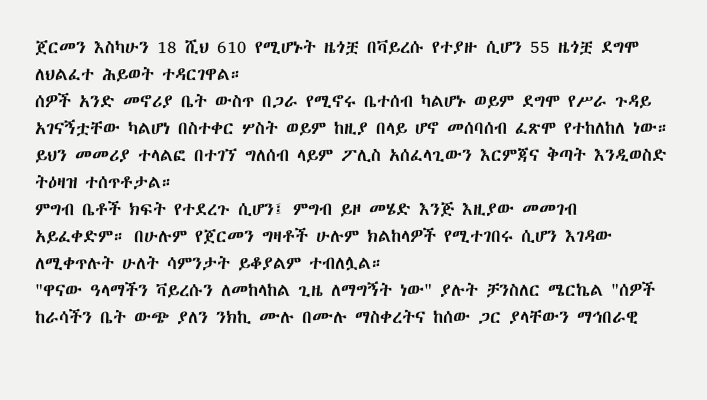ጀርመን እስካሁን 18 ሺህ 610 የሚሆኑት ዜጎቿ በቫይረሱ የተያዙ ሲሆን 55 ዜጎቿ ደግሞ ለህልፈተ ሕይወት ተዳርገዋል።
ሰዎች አንድ መኖሪያ ቤት ውስጥ በጋራ የሚኖሩ ቤተሰብ ካልሆኑ ወይም ደግሞ የሥራ ጉዳይ አገናኝቷቸው ካልሆነ በስተቀር ሦስት ወይም ከዚያ በላይ ሆኖ መሰባሰብ ፈጽሞ የተከለከለ ነው።
ይህን መመሪያ ተላልፎ በተገኘ ግለሰብ ላይም ፖሊስ አሰፈላጊውን እርምጃና ቅጣት እንዲወስድ ትዕዛዝ ተሰጥቶታል።
ምግብ ቤቶች ክፍት የተደረጉ ሲሆን፤ ምግብ ይዞ መሄድ እንጅ እዚያው መመገብ አይፈቀድም። በሁሉም የጀርመን ግዛቶች ሁሉም ክልከላዎች የሚተገበሩ ሲሆን እገዳው ለሚቀጥሉት ሁለት ሳምንታት ይቆያልም ተብለሏል።
"ዋናው ዓላማችን ቫይረሱን ለመከላከል ጊዜ ለማግኝት ነው" ያሉት ቻንስለር ሜርኬል "ሰዎች ከራሳችን ቤት ውጭ ያለን ንክኪ ሙሉ በሙሉ ማስቀረትና ከሰው ጋር ያላቸውን ማኅበራዊ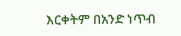እርቀትም በአንድ ነጥብ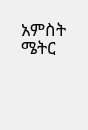አምስት ሜትር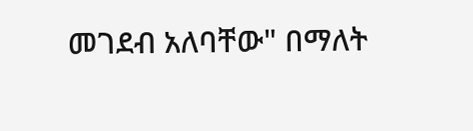መገደብ አለባቸው" በማለት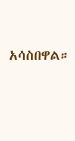አሳስበዋል።